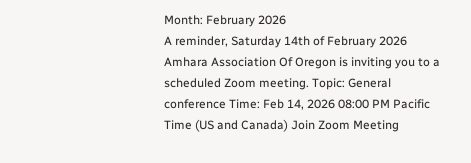Month: February 2026
A reminder, Saturday 14th of February 2026
Amhara Association Of Oregon is inviting you to a scheduled Zoom meeting. Topic: General conference Time: Feb 14, 2026 08:00 PM Pacific Time (US and Canada) Join Zoom Meeting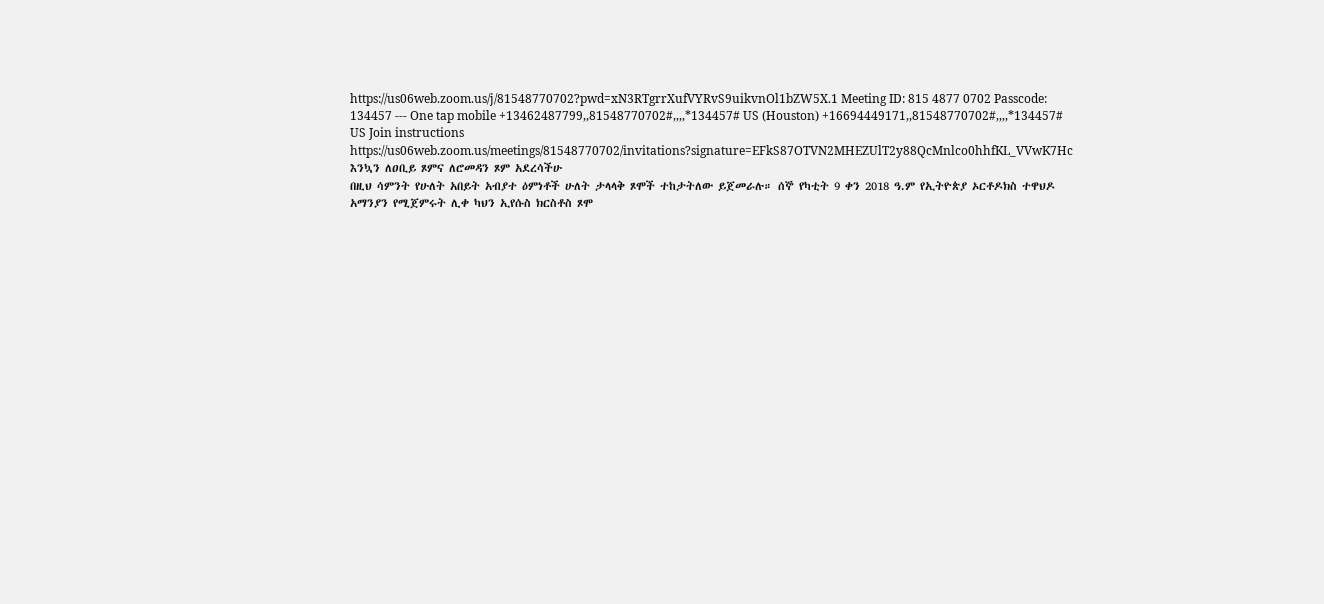https://us06web.zoom.us/j/81548770702?pwd=xN3RTgrrXufVYRvS9uikvnOl1bZW5X.1 Meeting ID: 815 4877 0702 Passcode: 134457 --- One tap mobile +13462487799,,81548770702#,,,,*134457# US (Houston) +16694449171,,81548770702#,,,,*134457# US Join instructions https://us06web.zoom.us/meetings/81548770702/invitations?signature=EFkS87OTVN2MHEZUlT2y88QcMnlco0hhfKL_VVwK7Hc
እንኳን ለዐቢይ ጾምና ለሮመዳን ጾም አደረሳችሁ
በዚህ ሳምንት የሁለት አበይት አብያተ ዕምነቶች ሁለት ታላላቅ ጾሞች ተከታትለው ይጀመራሉ። ሰኞ የካቲት 9 ቀን 2018 ዓ.ም የኢትዮጵያ ኦርቶዶክስ ተዋህዶ አማንያን የሚጀምሩት ሊቀ ካህን ኢየሱስ ክርስቶስ ጾሞ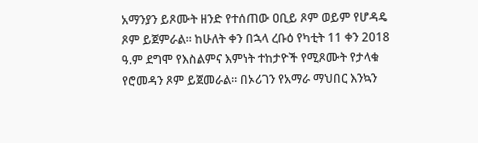አማንያን ይጾሙት ዘንድ የተሰጠው ዐቢይ ጾም ወይም የሆዳዴ ጾም ይጀምራል። ከሁለት ቀን በኋላ ረቡዕ የካቲት 11 ቀን 2018 ዓ.ም ደግሞ የእስልምና እምነት ተከታዮች የሚጾሙት የታላቁ የሮመዳን ጾም ይጀመራል። በኦሪገን የአማራ ማህበር እንኳን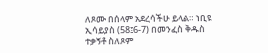ለጾሙ በሰላም አደረሳችሁ ይላል። ነቢዩ ኢሳይያስ (58፤6-7) በመንፈስ ቅዱስ ተቃኝቶ ስለጾም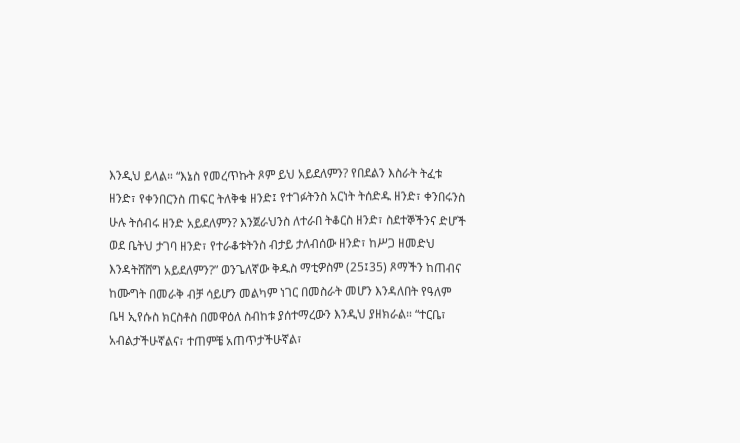እንዲህ ይላል። “እኔስ የመረጥኩት ጾም ይህ አይደለምን? የበደልን እስራት ትፈቱ ዘንድ፣ የቀንበርንስ ጠፍር ትለቅቁ ዘንድ፤ የተገፉትንስ አርነት ትሰድዱ ዘንድ፣ ቀንበሩንስ ሁሉ ትሰብሩ ዘንድ አይደለምን? እንጀራህንስ ለተራበ ትቆርስ ዘንድ፣ ስደተኞችንና ድሆች ወደ ቤትህ ታገባ ዘንድ፣ የተራቆቱትንስ ብታይ ታለብሰው ዘንድ፣ ከሥጋ ዘመድህ እንዳትሸሸግ አይደለምን?” ወንጌለኛው ቅዱስ ማቲዎስም (25፤35) ጾማችን ከጠብና ከሙግት በመራቅ ብቻ ሳይሆን መልካም ነገር በመስራት መሆን እንዳለበት የዓለም ቤዛ ኢየሱስ ክርስቶስ በመዋዕለ ስብከቱ ያሰተማረውን እንዲህ ያዘክራል። “ተርቤ፣ አብልታችሁኛልና፣ ተጠምቼ አጠጥታችሁኛል፣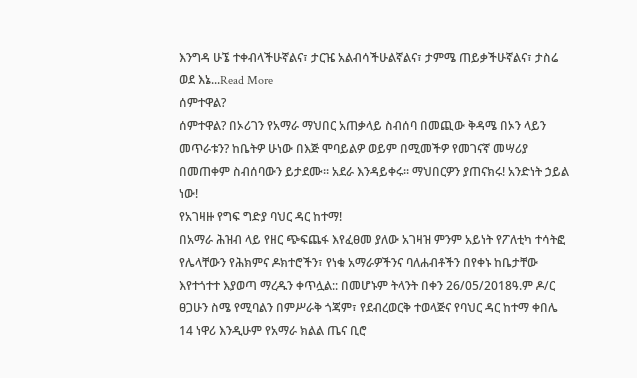እንግዳ ሁኜ ተቀብላችሁኛልና፣ ታርዤ አልብሳችሁልኛልና፣ ታምሜ ጠይቃችሁኛልና፣ ታስሬ ወደ እኔ...Read More
ሰምተዋል?
ሰምተዋል? በኦሪገን የአማራ ማህበር አጠቃላይ ስብሰባ በመጪው ቅዳሜ በኦን ላይን መጥራቱን? ከቤትዎ ሁነው በእጅ ሞባይልዎ ወይም በሚመችዎ የመገናኛ መሣሪያ በመጠቀም ስብሰባውን ይታደሙ። አደራ እንዳይቀሩ። ማህበርዎን ያጠናክሩ! አንድነት ኃይል ነው!
የአገዛዙ የግፍ ግድያ ባህር ዳር ከተማ!
በአማራ ሕዝብ ላይ የዘር ጭፍጨፋ እየፈፀመ ያለው አገዛዝ ምንም አይነት የፖለቲካ ተሳትፎ የሌላቸውን የሕክምና ዶክተሮችን፣ የነቁ አማራዎችንና ባለሐብቶችን በየቀኑ ከቤታቸው እየተጎተተ እያወጣ ማረዱን ቀጥሏል:: በመሆኑም ትላንት በቀን 26/05/2018ዓ.ም ዶ/ር ፀጋሁን ስሜ የሚባልን በምሥራቅ ጎጃም፣ የደብረወርቅ ተወላጅና የባህር ዳር ከተማ ቀበሌ 14 ነዋሪ እንዲሁም የአማራ ክልል ጤና ቢሮ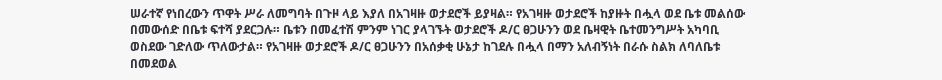ሠራተኛ የነበረውን ጥዋት ሥራ ለመግባት በጉዞ ላይ እያለ በአገዛዙ ወታደሮች ይያዛል። የአገዛዙ ወታደሮች ከያዙት በሗላ ወደ ቤቱ መልሰው በመውሰድ በቤቱ ፍተሻ ያደርጋሉ። ቤቱን በመፈተሽ ምንም ነገር ያላገኙት ወታደሮች ዶ/ር ፀጋሁንን ወደ ቤዛዊት ቤተመንግሥት አካባቢ ወስደው ገድለው ጥለውታል። የአገዛዙ ወታደሮች ዶ/ር ፀጋሁንን በአሰቃቂ ሁኔታ ከገደሉ በሗላ በማን አለብኝነት በራሱ ስልክ ለባለቤቱ በመደወል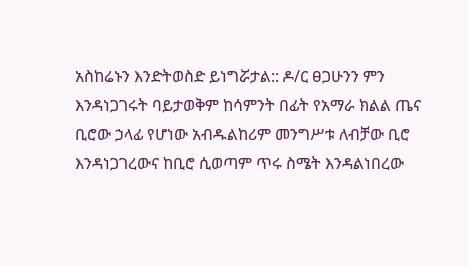አስከሬኑን እንድትወስድ ይነግሯታል:: ዶ/ር ፀጋሁንን ምን እንዳነጋገሩት ባይታወቅም ከሳምንት በፊት የአማራ ክልል ጤና ቢሮው ኃላፊ የሆነው አብዱልከሪም መንግሥቱ ለብቻው ቢሮ እንዳነጋገረውና ከቢሮ ሲወጣም ጥሩ ስሜት እንዳልነበረው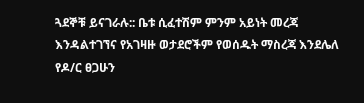ጓደኞቹ ይናገራሉ:: ቤቱ ሲፈተሽም ምንም አይነት መረጃ እንዳልተገኘና የአገዛዙ ወታደሮችም የወሰዱት ማስረጃ እንደሌለ የዶ/ር ፀጋሁን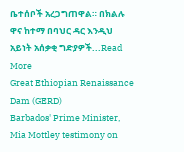ቤተሰቦች አረጋግጠዋል። በክልሉ ዋና ከተማ በባህር ዳር እንዲህ አይነት አሰቃቂ ግድያዎች...Read More
Great Ethiopian Renaissance Dam (GERD)
Barbados' Prime Minister, Mia Mottley testimony on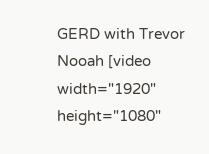GERD with Trevor Nooah [video width="1920" height="1080"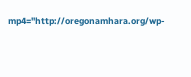mp4="http://oregonamhara.org/wp-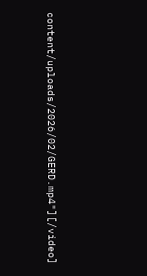content/uploads/2026/02/GERD.mp4"][/video]